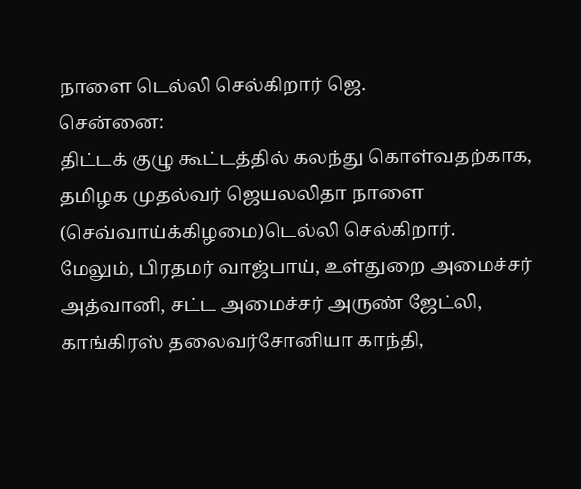நாளை டெல்லி செல்கிறார் ஜெ.
சென்னை:
திட்டக் குழு கூட்டத்தில் கலந்து கொள்வதற்காக, தமிழக முதல்வர் ஜெயலலிதா நாளை (செவ்வாய்க்கிழமை)டெல்லி செல்கிறார்.
மேலும், பிரதமர் வாஜ்பாய், உள்துறை அமைச்சர் அத்வானி, சட்ட அமைச்சர் அருண் ஜேட்லி, காங்கிரஸ் தலைவர்சோனியா காந்தி,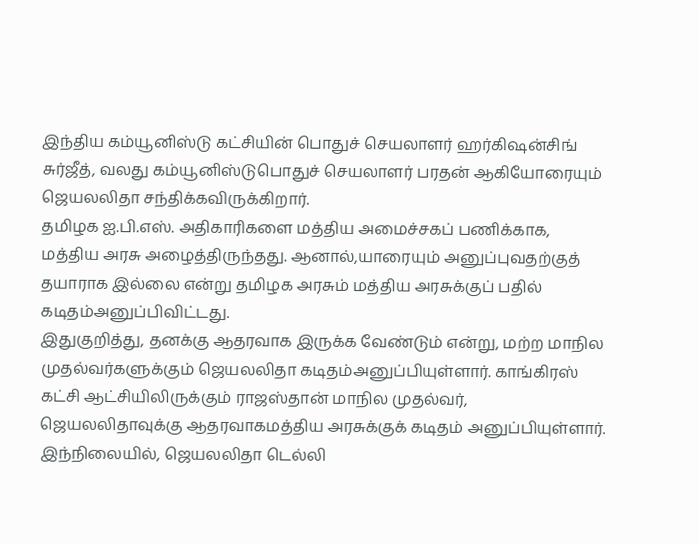இந்திய கம்யூனிஸ்டு கட்சியின் பொதுச் செயலாளர் ஹர்கிஷன்சிங் சுர்ஜீத், வலது கம்யூனிஸ்டுபொதுச் செயலாளர் பரதன் ஆகியோரையும் ஜெயலலிதா சந்திக்கவிருக்கிறார்.
தமிழக ஐ.பி.எஸ். அதிகாரிகளை மத்திய அமைச்சகப் பணிக்காக, மத்திய அரசு அழைத்திருந்தது. ஆனால்,யாரையும் அனுப்புவதற்குத் தயாராக இல்லை என்று தமிழக அரசும் மத்திய அரசுக்குப் பதில் கடிதம்அனுப்பிவிட்டது.
இதுகுறித்து, தனக்கு ஆதரவாக இருக்க வேண்டும் என்று, மற்ற மாநில முதல்வர்களுக்கும் ஜெயலலிதா கடிதம்அனுப்பியுள்ளார். காங்கிரஸ் கட்சி ஆட்சியிலிருக்கும் ராஜஸ்தான் மாநில முதல்வர், ஜெயலலிதாவுக்கு ஆதரவாகமத்திய அரசுக்குக் கடிதம் அனுப்பியுள்ளார்.
இந்நிலையில், ஜெயலலிதா டெல்லி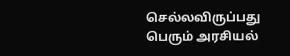செல்லவிருப்பது பெரும் அரசியல்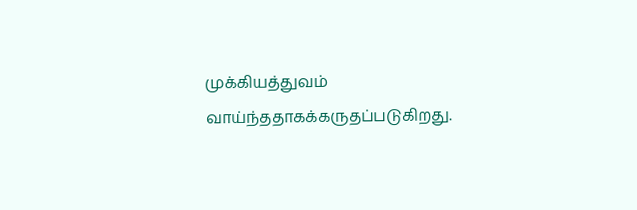முக்கியத்துவம் வாய்ந்ததாகக்கருதப்படுகிறது.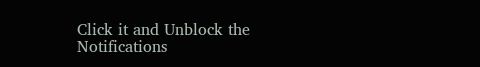Click it and Unblock the Notifications